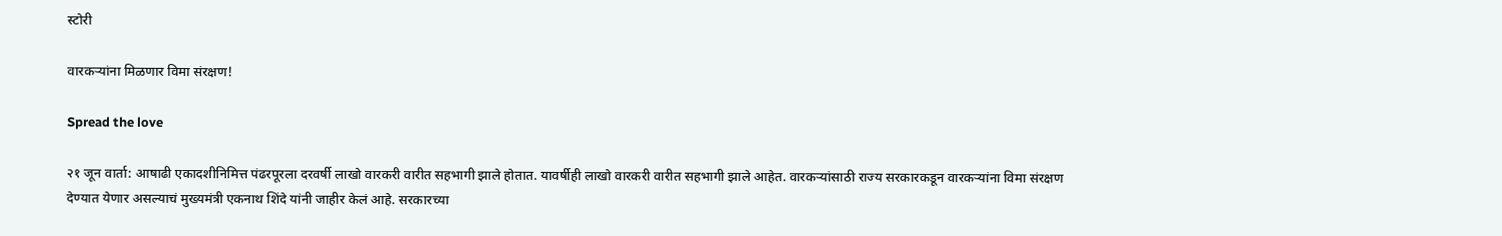स्टोरी

वारकऱ्यांना मिळणार विमा संरक्षण!

Spread the love

२१ जून वार्ता: आषाढी एकादशीनिमित्त पंढरपूरला दरवर्षी लाखो वारकरी वारीत सहभागी झाले होतात. यावर्षीही लाखो वारकरी वारीत सहभागी झाले आहेत. वारकऱ्यांसाठी राज्य सरकारकडून वारकऱ्यांना विमा संरक्षण देण्यात येणार असल्याचं मुख्यमंत्री एकनाथ शिंदे यांनी जाहीर केलं आहे. सरकारच्या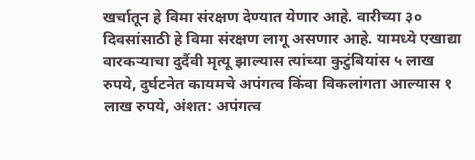खर्चातून हे विमा संरक्षण देण्यात येणार आहे. वारीच्या ३० दिवसांसाठी हे विमा संरक्षण लागू असणार आहे. यामध्ये एखाद्या वारकऱ्याचा दुर्दैवी मृत्यू झाल्यास त्यांच्या कुटुंबियांस ५ लाख रुपये, दुर्घटनेत कायमचे अपंगत्व किंवा विकलांगता आल्यास १ लाख रुपये, अंशत: अपंगत्व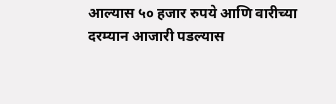आल्यास ५० हजार रुपये आणि वारीच्या दरम्यान आजारी पडल्यास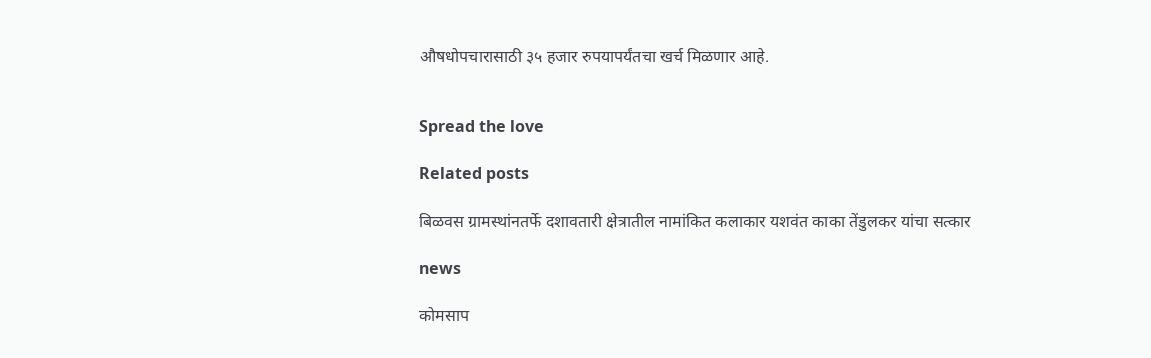औषधोपचारासाठी ३५ हजार रुपयापर्यंतचा खर्च मिळणार आहे.


Spread the love

Related posts

बिळवस ग्रामस्थांनतर्फे दशावतारी क्षेत्रातील नामांकित कलाकार यशवंत काका तेंडुलकर यांचा सत्कार

news

कोमसाप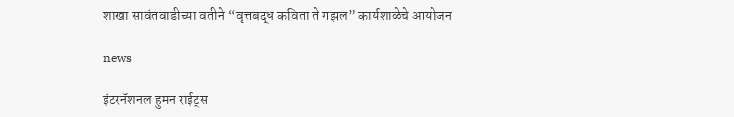शाखा सावंतवाडीच्या वतीने “वृत्तबद्ध कविता ते गझल” कार्यशाळेचे आयोजन

news

इंटरनॅशनल हुमन राईट्स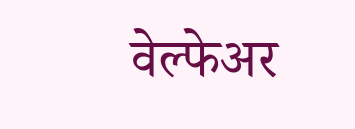वेल्फेअर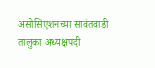असोसिएशनच्या सावंतवाडी तालुका अध्यक्षपदी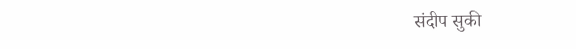संदीप सुकी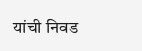यांची निवड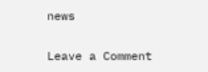news

Leave a Comment